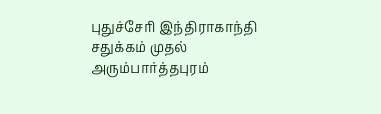புதுச்சேரி இந்திராகாந்தி சதுக்கம் முதல் அரும்பார்த்தபுரம்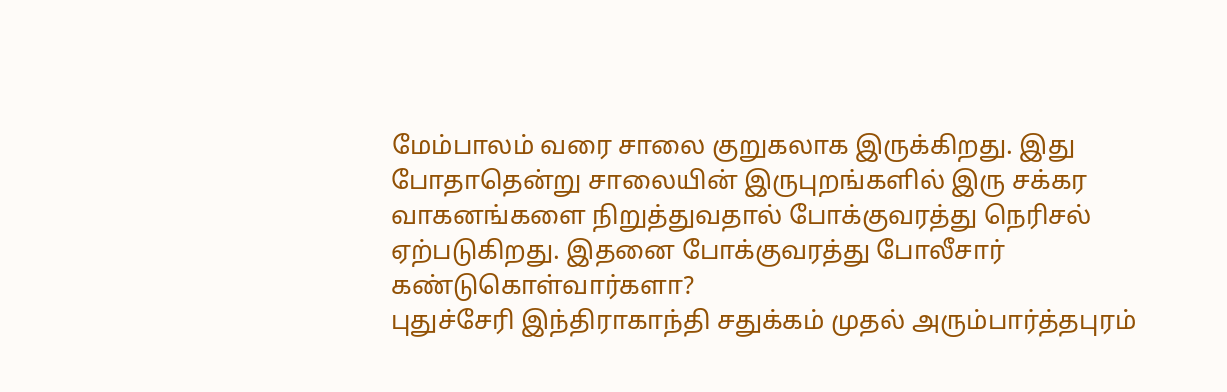மேம்பாலம் வரை சாலை குறுகலாக இருக்கிறது. இது போதாதென்று சாலையின் இருபுறங்களில் இரு சக்கர வாகனங்களை நிறுத்துவதால் போக்குவரத்து நெரிசல் ஏற்படுகிறது. இதனை போக்குவரத்து போலீசார் கண்டுகொள்வார்களா?
புதுச்சேரி இந்திராகாந்தி சதுக்கம் முதல் அரும்பார்த்தபுரம்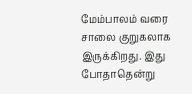மேம்பாலம் வரை சாலை குறுகலாக இருக்கிறது. இது போதாதென்று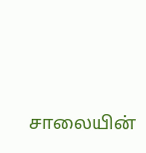சாலையின்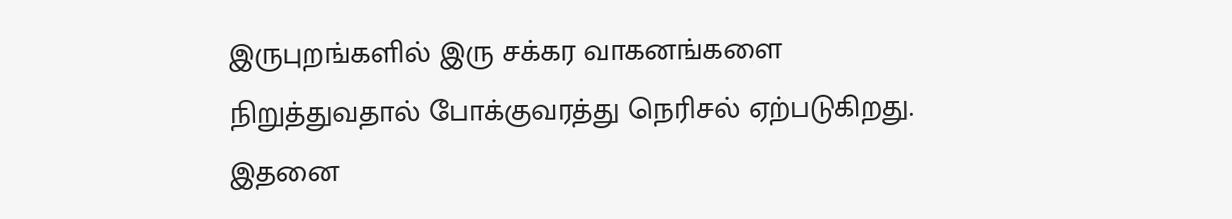இருபுறங்களில் இரு சக்கர வாகனங்களை நிறுத்துவதால் போக்குவரத்து நெரிசல் ஏற்படுகிறது. இதனை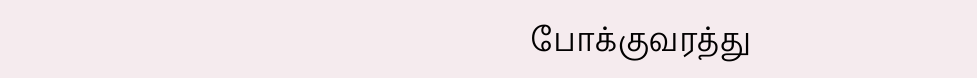போக்குவரத்து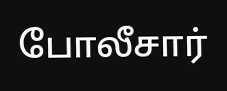போலீசார்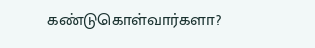கண்டுகொள்வார்களா?